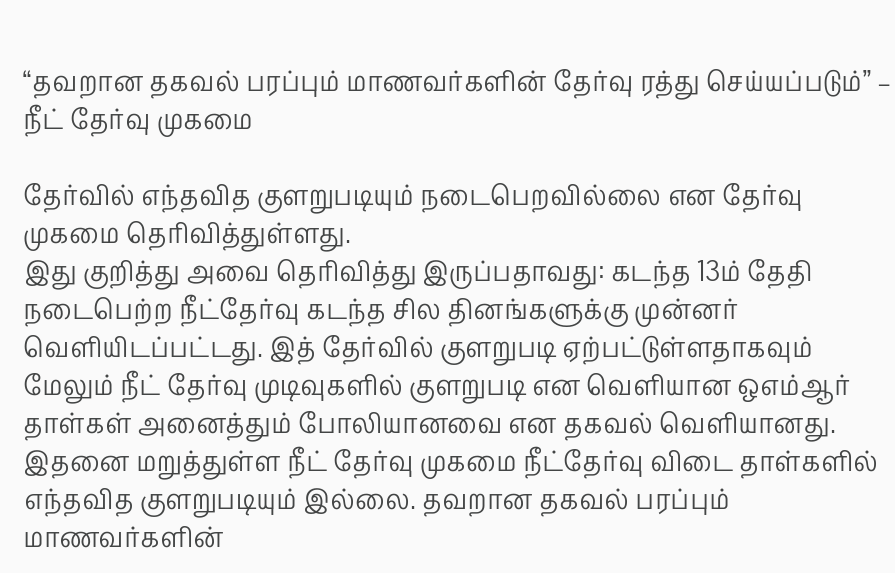“தவறான தகவல் பரப்பும் மாணவர்களின் தேர்வு ரத்து செய்யப்படும்” – நீட் தேர்வு முகமை

தேர்வில் எந்தவித குளறுபடியும் நடைபெறவில்லை என தேர்வு முகமை தெரிவித்துள்ளது.
இது குறித்து அவை தெரிவித்து இருப்பதாவது: கடந்த 13ம் தேதி நடைபெற்ற நீட்தேர்வு கடந்த சில தினங்களுக்கு முன்னர் வெளியிடப்பட்டது. இத் தேர்வில் குளறுபடி ஏற்பட்டுள்ளதாகவும் மேலும் நீட் தேர்வு முடிவுகளில் குளறுபடி என வெளியான ஒஎம்ஆர் தாள்கள் அனைத்தும் போலியானவை என தகவல் வெளியானது.
இதனை மறுத்துள்ள நீட் தேர்வு முகமை நீட்தேர்வு விடை தாள்களில் எந்தவித குளறுபடியும் இல்லை. தவறான தகவல் பரப்பும் மாணவர்களின்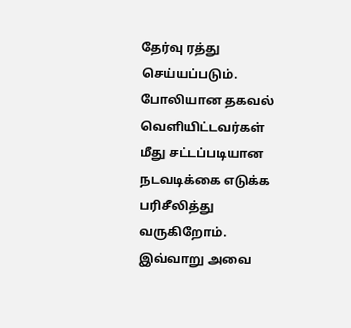தேர்வு ரத்து செய்யப்படும். போலியான தகவல் வெளியிட்டவர்கள் மீது சட்டப்படியான நடவடிக்கை எடுக்க பரிசீலித்து வருகிறோம். இவ்வாறு அவை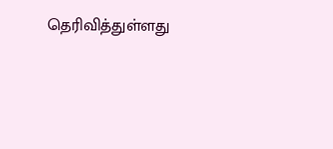தெரிவித்துள்ளது